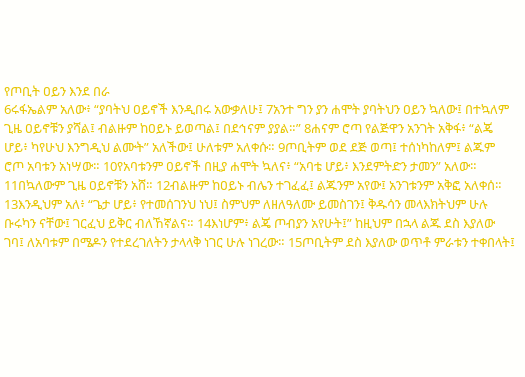የጦቢት ዐይን እንደ በራ
6ሩፋኤልም አለው፥ “ያባትህ ዐይኖች እንዲበሩ አውቃለሁ፤ 7አንተ ግን ያን ሐሞት ያባትህን ዐይን ኳለው፤ በተኳለም ጊዜ ዐይኖቹን ያሻል፤ ብልዙም ከዐይኑ ይወጣል፤ በደኅናም ያያል።” 8ሐናም ሮጣ የልጅዋን አንገት አቅፋ፥ “ልጄ ሆይ፥ ካየሁህ እንግዲህ ልሙት” አለችው፤ ሁለቱም አለቀሱ። 9ጦቢትም ወደ ደጅ ወጣ፤ ተሰነካከለም፤ ልጁም ሮጦ አባቱን አነሣው። 10የአባቱንም ዐይኖች በዚያ ሐሞት ኳለና፥ “አባቴ ሆይ፥ እንደምትድን ታመን” አለው። 11በኳለውም ጊዜ ዐይኖቹን አሸ። 12ብልዙም ከዐይኑ ብሌን ተገፈፈ፤ ልጁንም አየው፤ አንገቱንም አቅፎ አለቀሰ። 13እንዲህም አለ፥ “ጌታ ሆይ፥ የተመሰገንህ ነህ፤ ስምህም ለዘለዓለሙ ይመስገን፤ ቅዱሳን መላእክትህም ሁሉ ቡሩካን ናቸው፤ ገርፈህ ይቅር ብለኸኛልና። 14እነሆም፥ ልጄ ጦብያን አየሁት፤” ከዚህም በኋላ ልጁ ደስ እያለው ገባ፤ ለአባቱም በሜዶን የተደረገለትን ታላላቅ ነገር ሁሉ ነገረው። 15ጦቢትም ደስ እያለው ወጥቶ ምራቱን ተቀበላት፤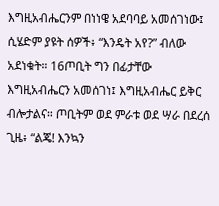እግዚአብሔርንም በነነዌ አደባባይ አመሰገነው፤ ሲሄድም ያዩት ሰዎች፥ “እንዴት አየ?” ብለው አደነቁት። 16ጦቢት ግን በፊታቸው እግዚአብሔርን አመሰገነ፤ እግዚአብሔር ይቅር ብሎታልና። ጦቢትም ወደ ምራቱ ወደ ሣራ በደረሰ ጊዜ፥ “ልጄ! እንኳን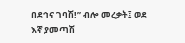በደኅና ገባሽ!” ብሎ መረቃት፤ ወደ እኛ ያመጣሽ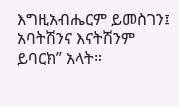እግዚአብሔርም ይመስገን፤ አባትሽንና እናትሽንም ይባርክ” አላት።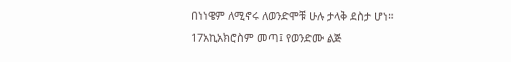በነነዌም ለሚኖሩ ለወንድሞቹ ሁሉ ታላቅ ደስታ ሆነ። 17አኪአክሮስም መጣ፤ የወንድሙ ልጅ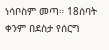ነሳቦስም መጣ። 18ሰባት ቀንም በደስታ የሰርግ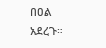በዐል አደረጉ።